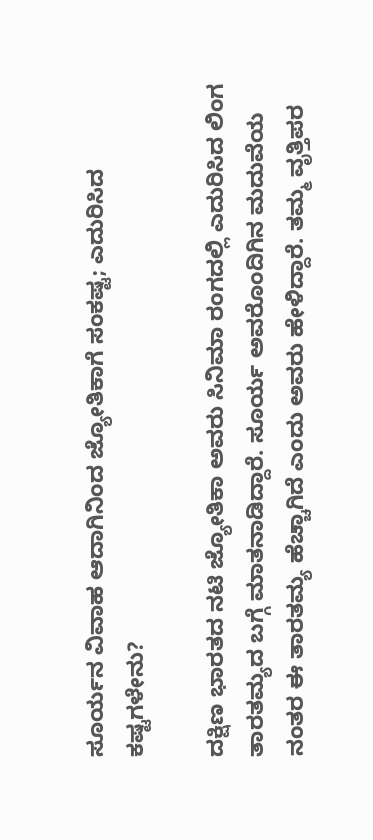ಸೂರ್ಯನ ವಿವಾಹ ಆದಾಗಿನಿಂದ ಜ್ಯೋತಿಕಾಗೆ ಸಂಕಷ್ಟ; ಎದುರಿಸಿದ ಕಷ್ಟಗಳೇನು?

ದಕ್ಷಿಣ ಭಾರತದ ನಟಿ ಜ್ಯೋತಿಕಾ ಅವರು ಸಿನಿಮಾ ರಂಗದಲ್ಲಿ ಎದುರಿಸಿದ ಲಿಂಗ ತಾರತಮ್ಯದ ಬಗ್ಗೆ ಮಾತನಾಡಿದ್ದಾರೆ. ಸೂರ್ಯ ಅವರೊಂದಿಗಿನ ಮದುವೆಯ ನಂತರ ಈ ತಾರತಮ್ಯ ಹೆಚ್ಚಾಗಿದೆ ಎಂದು ಅವರು ಹೇಳಿದ್ದಾರೆ. ತಮ್ಮ ವೃತ್ತಿಪರ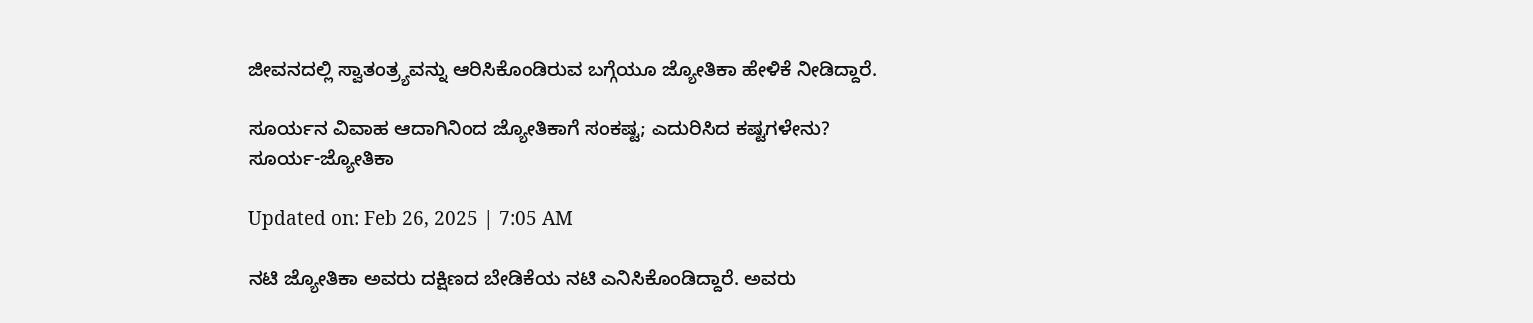ಜೀವನದಲ್ಲಿ ಸ್ವಾತಂತ್ರ್ಯವನ್ನು ಆರಿಸಿಕೊಂಡಿರುವ ಬಗ್ಗೆಯೂ ಜ್ಯೋತಿಕಾ ಹೇಳಿಕೆ ನೀಡಿದ್ದಾರೆ.

ಸೂರ್ಯನ ವಿವಾಹ ಆದಾಗಿನಿಂದ ಜ್ಯೋತಿಕಾಗೆ ಸಂಕಷ್ಟ; ಎದುರಿಸಿದ ಕಷ್ಟಗಳೇನು?
ಸೂರ್ಯ-ಜ್ಯೋತಿಕಾ

Updated on: Feb 26, 2025 | 7:05 AM

ನಟಿ ಜ್ಯೋತಿಕಾ ಅವರು ದಕ್ಷಿಣದ ಬೇಡಿಕೆಯ ನಟಿ ಎನಿಸಿಕೊಂಡಿದ್ದಾರೆ. ಅವರು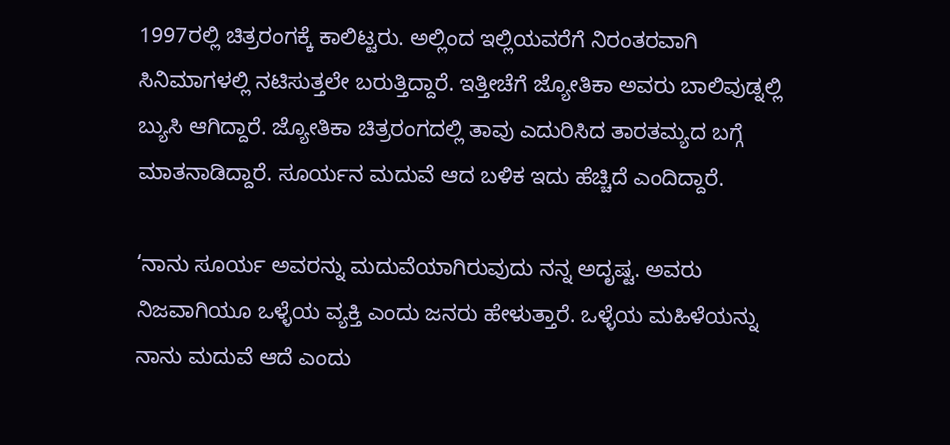1997ರಲ್ಲಿ ಚಿತ್ರರಂಗಕ್ಕೆ ಕಾಲಿಟ್ಟರು. ಅಲ್ಲಿಂದ ಇಲ್ಲಿಯವರೆಗೆ ನಿರಂತರವಾಗಿ ಸಿನಿಮಾಗಳಲ್ಲಿ ನಟಿಸುತ್ತಲೇ ಬರುತ್ತಿದ್ದಾರೆ. ಇತ್ತೀಚೆಗೆ ಜ್ಯೋತಿಕಾ ಅವರು ಬಾಲಿವುಡ್ನಲ್ಲಿ ಬ್ಯುಸಿ ಆಗಿದ್ದಾರೆ. ಜ್ಯೋತಿಕಾ ಚಿತ್ರರಂಗದಲ್ಲಿ ತಾವು ಎದುರಿಸಿದ ತಾರತಮ್ಯದ ಬಗ್ಗೆ ಮಾತನಾಡಿದ್ದಾರೆ. ಸೂರ್ಯನ ಮದುವೆ ಆದ ಬಳಿಕ ಇದು ಹೆಚ್ಚಿದೆ ಎಂದಿದ್ದಾರೆ.

‘ನಾನು ಸೂರ್ಯ ಅವರನ್ನು ಮದುವೆಯಾಗಿರುವುದು ನನ್ನ ಅದೃಷ್ಟ. ಅವರು ನಿಜವಾಗಿಯೂ ಒಳ್ಳೆಯ ವ್ಯಕ್ತಿ ಎಂದು ಜನರು ಹೇಳುತ್ತಾರೆ. ಒಳ್ಳೆಯ ಮಹಿಳೆಯನ್ನು ನಾನು ಮದುವೆ ಆದೆ ಎಂದು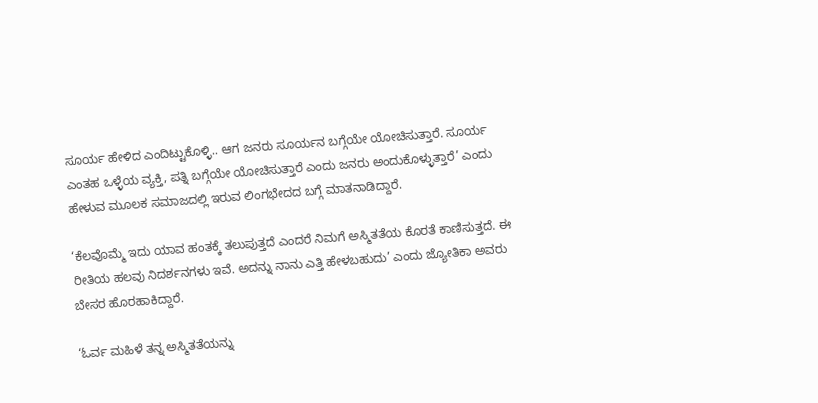ಸೂರ್ಯ ಹೇಳಿದ ಎಂದಿಟ್ಟುಕೊಳ್ಳಿ.. ಆಗ ಜನರು ಸೂರ್ಯನ ಬಗ್ಗೆಯೇ ಯೋಚಿಸುತ್ತಾರೆ. ಸೂರ್ಯ ಎಂತಹ ಒಳ್ಳೆಯ ವ್ಯಕ್ತಿ, ಪತ್ನಿ ಬಗ್ಗೆಯೇ ಯೋಚಿಸುತ್ತಾರೆ ಎಂದು ಜನರು ಅಂದುಕೊಳ್ಳುತ್ತಾರೆ’ ಎಂದು ಹೇಳುವ ಮೂಲಕ ಸಮಾಜದಲ್ಲಿ ಇರುವ ಲಿಂಗಭೇದದ ಬಗ್ಗೆ ಮಾತನಾಡಿದ್ದಾರೆ.

‘ಕೆಲವೊಮ್ಮೆ ಇದು ಯಾವ ಹಂತಕ್ಕೆ ತಲುಪುತ್ತದೆ ಎಂದರೆ ನಿಮಗೆ ಅಸ್ಮಿತತೆಯ ಕೊರತೆ ಕಾಣಿಸುತ್ತದೆ. ಈ ರೀತಿಯ ಹಲವು ನಿದರ್ಶನಗಳು ಇವೆ. ಅದನ್ನು ನಾನು ಎತ್ತಿ ಹೇಳಬಹುದು’ ಎಂದು ಜ್ಯೋತಿಕಾ ಅವರು ಬೇಸರ ಹೊರಹಾಕಿದ್ದಾರೆ.

‘ಓರ್ವ ಮಹಿಳೆ ತನ್ನ ಅಸ್ಮಿತತೆಯನ್ನು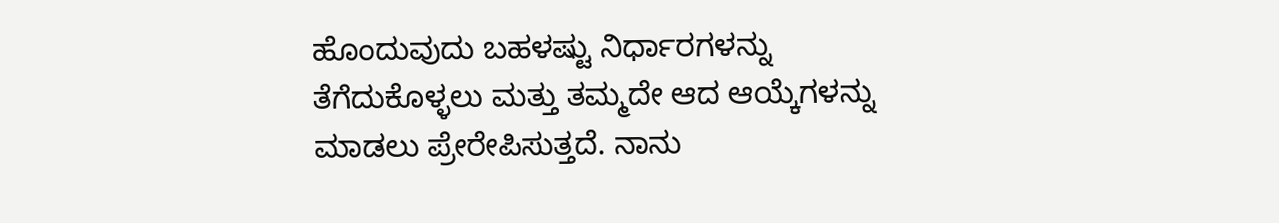ಹೊಂದುವುದು ಬಹಳಷ್ಟು ನಿರ್ಧಾರಗಳನ್ನು ತೆಗೆದುಕೊಳ್ಳಲು ಮತ್ತು ತಮ್ಮದೇ ಆದ ಆಯ್ಕೆಗಳನ್ನು ಮಾಡಲು ಪ್ರೇರೇಪಿಸುತ್ತದೆ. ನಾನು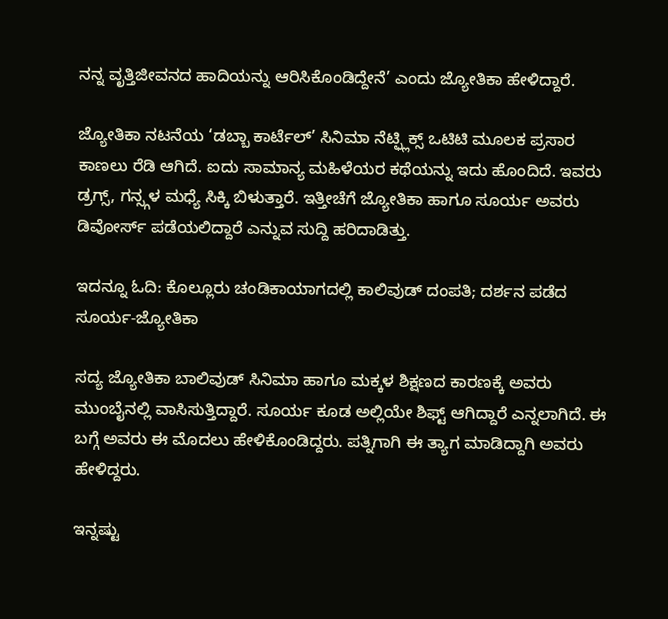ನನ್ನ ವೃತ್ತಿಜೀವನದ ಹಾದಿಯನ್ನು ಆರಿಸಿಕೊಂಡಿದ್ದೇನೆ’ ಎಂದು ಜ್ಯೋತಿಕಾ ಹೇಳಿದ್ದಾರೆ.

ಜ್ಯೋತಿಕಾ ನಟನೆಯ ‘ಡಬ್ಬಾ ಕಾರ್ಟೆಲ್’ ಸಿನಿಮಾ ನೆಟ್ಫ್ಲಿಕ್ಸ್ ಒಟಿಟಿ ಮೂಲಕ ಪ್ರಸಾರ ಕಾಣಲು ರೆಡಿ ಆಗಿದೆ. ಐದು ಸಾಮಾನ್ಯ ಮಹಿಳೆಯರ ಕಥೆಯನ್ನು ಇದು ಹೊಂದಿದೆ. ಇವರು ಡ್ರಗ್ಸ್, ಗನ್ಸ್ಗಳ ಮಧ್ಯೆ ಸಿಕ್ಕಿ ಬಿಳುತ್ತಾರೆ. ಇತ್ತೀಚೆಗೆ ಜ್ಯೋತಿಕಾ ಹಾಗೂ ಸೂರ್ಯ ಅವರು ಡಿವೋರ್ಸ್ ಪಡೆಯಲಿದ್ದಾರೆ ಎನ್ನುವ ಸುದ್ದಿ ಹರಿದಾಡಿತ್ತು.

ಇದನ್ನೂ ಓದಿ: ಕೊಲ್ಲೂರು ಚಂಡಿಕಾಯಾಗದಲ್ಲಿ ಕಾಲಿವುಡ್ ದಂಪತಿ; ದರ್ಶನ ಪಡೆದ ಸೂರ್ಯ-ಜ್ಯೋತಿಕಾ

ಸದ್ಯ ಜ್ಯೋತಿಕಾ ಬಾಲಿವುಡ್ ಸಿನಿಮಾ ಹಾಗೂ ಮಕ್ಕಳ ಶಿಕ್ಷಣದ ಕಾರಣಕ್ಕೆ ಅವರು ಮುಂಬೈನಲ್ಲಿ ವಾಸಿಸುತ್ತಿದ್ದಾರೆ. ಸೂರ್ಯ ಕೂಡ ಅಲ್ಲಿಯೇ ಶಿಫ್ಟ್ ಆಗಿದ್ದಾರೆ ಎನ್ನಲಾಗಿದೆ. ಈ ಬಗ್ಗೆ ಅವರು ಈ ಮೊದಲು ಹೇಳಿಕೊಂಡಿದ್ದರು. ಪತ್ನಿಗಾಗಿ ಈ ತ್ಯಾಗ ಮಾಡಿದ್ದಾಗಿ ಅವರು ಹೇಳಿದ್ದರು.

ಇನ್ನಷ್ಟು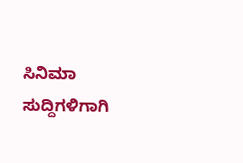ಸಿನಿಮಾ ಸುದ್ದಿಗಳಿಗಾಗಿ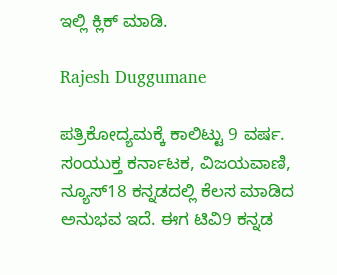ಇಲ್ಲಿ ಕ್ಲಿಕ್ ಮಾಡಿ.

Rajesh Duggumane

ಪತ್ರಿಕೋದ್ಯಮಕ್ಕೆ ಕಾಲಿಟ್ಟು 9 ವರ್ಷ. ಸಂಯುಕ್ತ ಕರ್ನಾಟಕ, ವಿಜಯವಾಣಿ, ನ್ಯೂಸ್18 ಕನ್ನಡದಲ್ಲಿ ಕೆಲಸ ಮಾಡಿದ ಅನುಭವ ಇದೆ. ಈಗ ಟಿವಿ9 ಕನ್ನಡ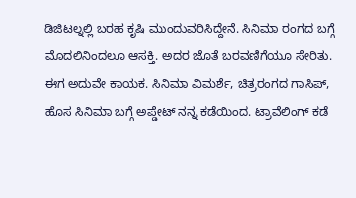ಡಿಜಿಟಲ್ನಲ್ಲಿ ಬರಹ ಕೃಷಿ ಮುಂದುವರಿಸಿದ್ದೇನೆ. ಸಿನಿಮಾ ರಂಗದ ಬಗ್ಗೆ ಮೊದಲಿನಿಂದಲೂ ಆಸಕ್ತಿ. ಅದರ ಜೊತೆ ಬರವಣಿಗೆಯೂ ಸೇರಿತು. ಈಗ ಅದುವೇ ಕಾಯಕ. ಸಿನಿಮಾ ವಿಮರ್ಶೆ, ಚಿತ್ರರಂಗದ ಗಾಸಿಪ್, ಹೊಸ ಸಿನಿಮಾ ಬಗ್ಗೆ ಅಪ್ಡೇಟ್ ನನ್ನ ಕಡೆಯಿಂದ. ಟ್ರಾವೆಲಿಂಗ್ ಕಡೆ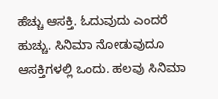ಹೆಚ್ಚು ಆಸಕ್ತಿ. ಓದುವುದು ಎಂದರೆ ಹುಚ್ಚು. ಸಿನಿಮಾ ನೋಡುವುದೂ ಆಸಕ್ತಿಗಳಲ್ಲಿ ಒಂದು. ಹಲವು ಸಿನಿಮಾ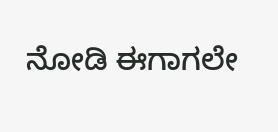ನೋಡಿ ಈಗಾಗಲೇ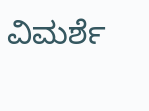ವಿಮರ್ಶೆ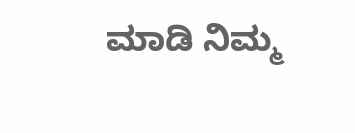ಮಾಡಿ ನಿಮ್ಮ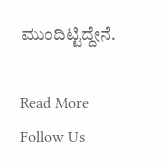ಮುಂದಿಟ್ಟಿದ್ದೇನೆ.

Read More
Follow Us